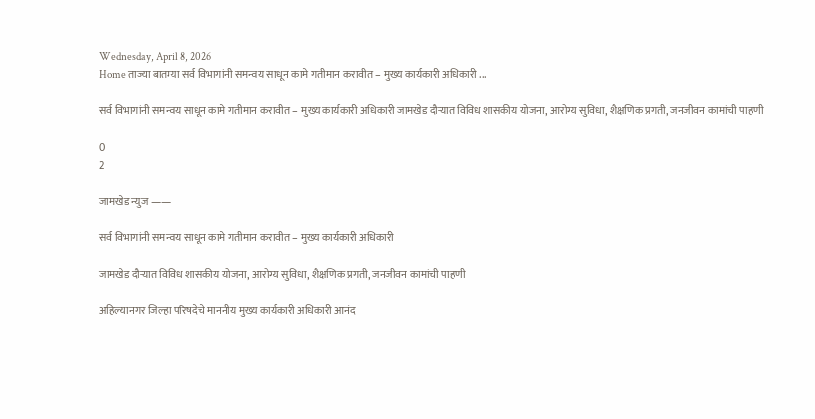Wednesday, April 8, 2026
Home ताज्या बातम्या सर्व विभागांनी समन्वय साधून कामे गतीमान करावीत – मुख्य कार्यकारी अधिकारी ...

सर्व विभागांनी समन्वय साधून कामे गतीमान करावीत – मुख्य कार्यकारी अधिकारी जामखेड दौऱ्यात विविध शासकीय योजना, आरोग्य सुविधा, शैक्षणिक प्रगती, जनजीवन कामांची पाहणी

0
2

जामखेड न्युज ——

सर्व विभागांनी समन्वय साधून कामे गतीमान करावीत – मुख्य कार्यकारी अधिकारी

जामखेड दौऱ्यात विविध शासकीय योजना, आरोग्य सुविधा, शैक्षणिक प्रगती, जनजीवन कामांची पाहणी

अहिल्यानगर जिल्हा परिषदेचे माननीय मुख्य कार्यकारी अधिकारी आनंद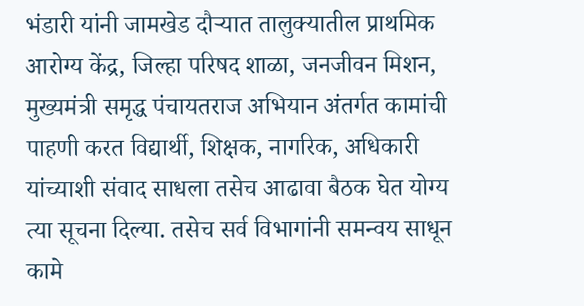भंडारी यांनी जामखेड दौऱ्यात तालुक्यातील प्राथमिक आरोग्य केंद्र, जिल्हा परिषद शाळा, जनजीवन मिशन, मुख्यमंत्री समृद्ध पंचायतराज अभियान अंतर्गत कामांची पाहणी करत विद्यार्थी, शिक्षक, नागरिक, अधिकारी यांच्याशी संवाद साधला तसेच आढावा बैठक घेत योग्य त्या सूचना दिल्या. तसेच सर्व विभागांनी समन्वय साधून कामे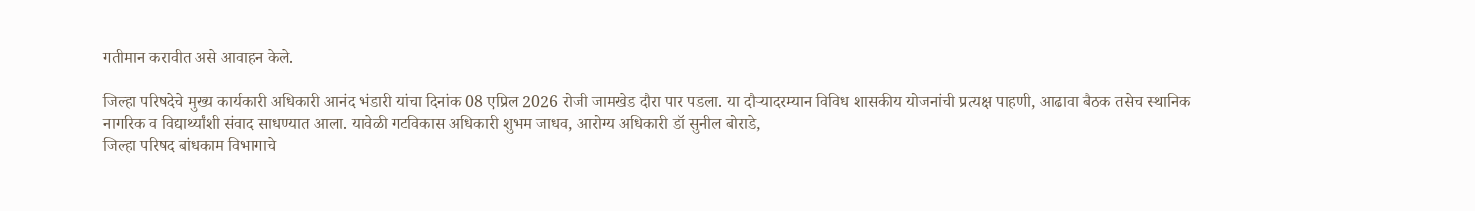गतीमान करावीत असे आवाहन केले.

जिल्हा परिषदेचे मुख्य कार्यकारी अधिकारी आनंद भंडारी यांचा दिनांक 08 एप्रिल 2026 रोजी जामखेड दौरा पार पडला. या दौऱ्यादरम्यान विविध शासकीय योजनांची प्रत्यक्ष पाहणी, आढावा बैठक तसेच स्थानिक नागरिक व विद्यार्थ्यांशी संवाद साधण्यात आला. यावेळी गटविकास अधिकारी शुभम जाधव, आरोग्य अधिकारी डॉ सुनील बोराडे,
जिल्हा परिषद बांधकाम विभागाचे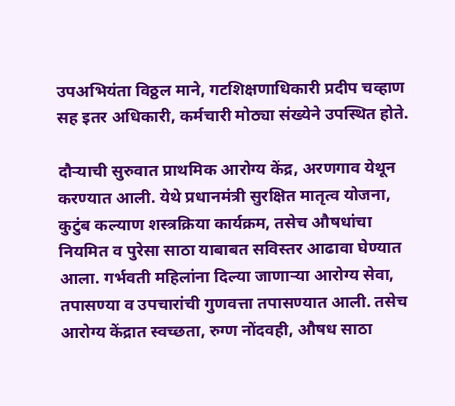उपअभियंता विठ्ठल माने, गटशिक्षणाधिकारी प्रदीप चव्हाण सह इतर अधिकारी, कर्मचारी मोठ्या संख्येने उपस्थित होते.

दौऱ्याची सुरुवात प्राथमिक आरोग्य केंद्र, अरणगाव येथून करण्यात आली. येथे प्रधानमंत्री सुरक्षित मातृत्व योजना, कुटुंब कल्याण शस्त्रक्रिया कार्यक्रम, तसेच औषधांचा नियमित व पुरेसा साठा याबाबत सविस्तर आढावा घेण्यात आला. गर्भवती महिलांना दिल्या जाणाऱ्या आरोग्य सेवा, तपासण्या व उपचारांची गुणवत्ता तपासण्यात आली. तसेच आरोग्य केंद्रात स्वच्छता, रुग्ण नोंदवही, औषध साठा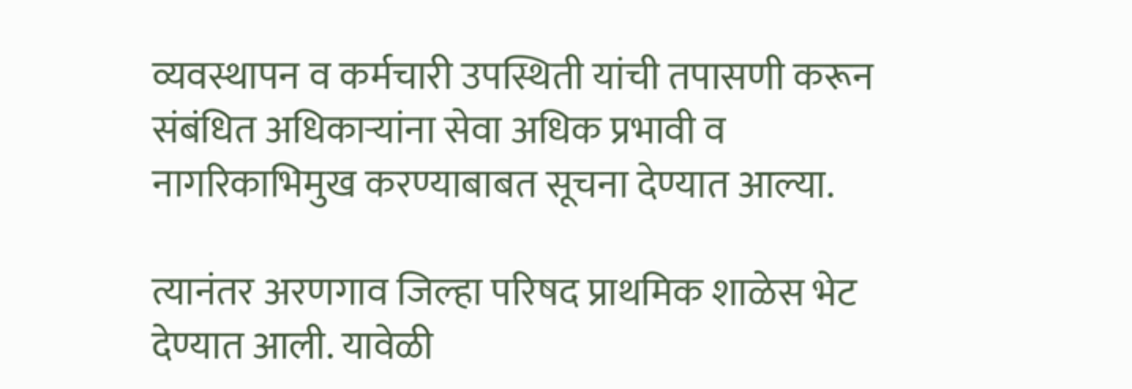व्यवस्थापन व कर्मचारी उपस्थिती यांची तपासणी करून संबंधित अधिकाऱ्यांना सेवा अधिक प्रभावी व नागरिकाभिमुख करण्याबाबत सूचना देण्यात आल्या.

त्यानंतर अरणगाव जिल्हा परिषद प्राथमिक शाळेस भेट देण्यात आली. यावेळी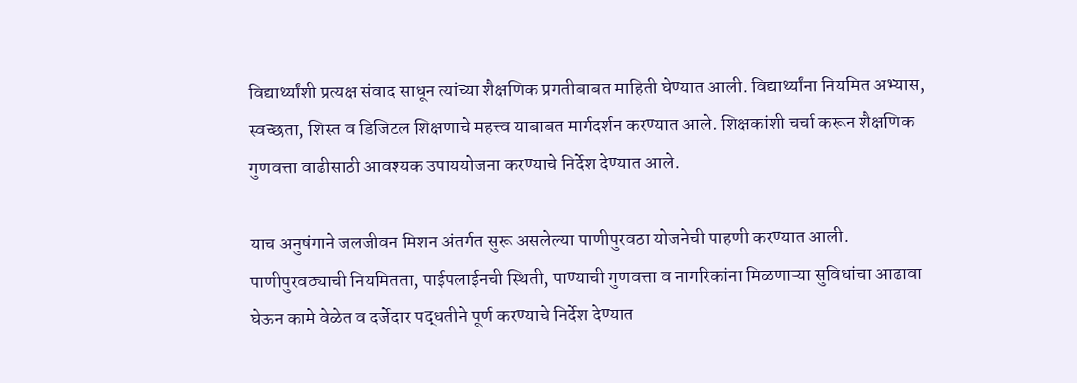विद्यार्थ्यांशी प्रत्यक्ष संवाद साधून त्यांच्या शैक्षणिक प्रगतीबाबत माहिती घेण्यात आली. विद्यार्थ्यांना नियमित अभ्यास, स्वच्छता, शिस्त व डिजिटल शिक्षणाचे महत्त्व याबाबत मार्गदर्शन करण्यात आले. शिक्षकांशी चर्चा करून शैक्षणिक गुणवत्ता वाढीसाठी आवश्यक उपाययोजना करण्याचे निर्देश देण्यात आले.

याच अनुषंगाने जलजीवन मिशन अंतर्गत सुरू असलेल्या पाणीपुरवठा योजनेची पाहणी करण्यात आली. पाणीपुरवठ्याची नियमितता, पाईपलाईनची स्थिती, पाण्याची गुणवत्ता व नागरिकांना मिळणाऱ्या सुविधांचा आढावा घेऊन कामे वेळेत व दर्जेदार पद्धतीने पूर्ण करण्याचे निर्देश देण्यात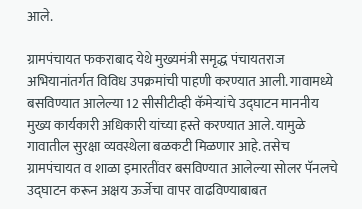आले.

ग्रामपंचायत फकराबाद येथे मुख्यमंत्री समृद्ध पंचायतराज अभियानांतर्गत विविध उपक्रमांची पाहणी करण्यात आली. गावामध्ये बसविण्यात आलेल्या 12 सीसीटीव्ही कॅमेऱ्यांचे उद्घाटन माननीय मुख्य कार्यकारी अधिकारी यांच्या हस्ते करण्यात आले. यामुळे गावातील सुरक्षा व्यवस्थेला बळकटी मिळणार आहे. तसेच ग्रामपंचायत व शाळा इमारतींवर बसविण्यात आलेल्या सोलर पॅनलचे उद्घाटन करून अक्षय ऊर्जेचा वापर वाढविण्याबाबत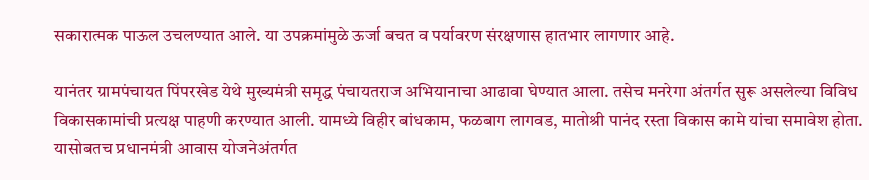सकारात्मक पाऊल उचलण्यात आले. या उपक्रमांमुळे ऊर्जा बचत व पर्यावरण संरक्षणास हातभार लागणार आहे.

यानंतर ग्रामपंचायत पिंपरखेड येथे मुख्यमंत्री समृद्ध पंचायतराज अभियानाचा आढावा घेण्यात आला. तसेच मनरेगा अंतर्गत सुरू असलेल्या विविध विकासकामांची प्रत्यक्ष पाहणी करण्यात आली. यामध्ये विहीर बांधकाम, फळबाग लागवड, मातोश्री पानंद रस्ता विकास कामे यांचा समावेश होता. यासोबतच प्रधानमंत्री आवास योजनेअंतर्गत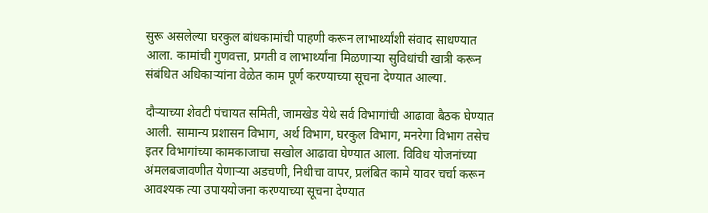सुरू असलेल्या घरकुल बांधकामांची पाहणी करून लाभार्थ्यांशी संवाद साधण्यात आला. कामांची गुणवत्ता, प्रगती व लाभार्थ्यांना मिळणाऱ्या सुविधांची खात्री करून संबंधित अधिकाऱ्यांना वेळेत काम पूर्ण करण्याच्या सूचना देण्यात आल्या.

दौऱ्याच्या शेवटी पंचायत समिती, जामखेड येथे सर्व विभागांची आढावा बैठक घेण्यात आली. सामान्य प्रशासन विभाग, अर्थ विभाग, घरकुल विभाग, मनरेगा विभाग तसेच इतर विभागांच्या कामकाजाचा सखोल आढावा घेण्यात आला. विविध योजनांच्या अंमलबजावणीत येणाऱ्या अडचणी, निधीचा वापर, प्रलंबित कामे यावर चर्चा करून आवश्यक त्या उपाययोजना करण्याच्या सूचना देण्यात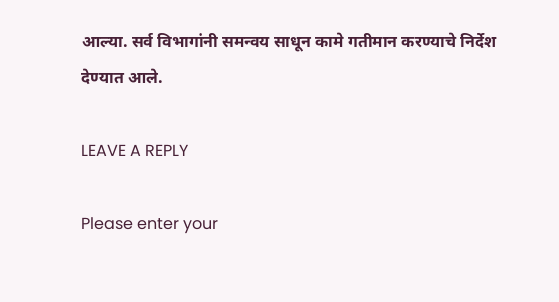आल्या. सर्व विभागांनी समन्वय साधून कामे गतीमान करण्याचे निर्देश देण्यात आले.

LEAVE A REPLY

Please enter your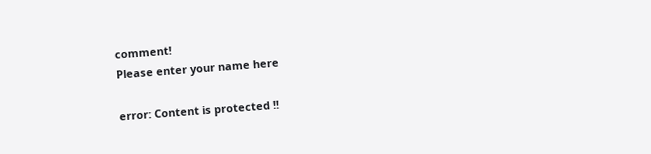comment!
Please enter your name here

error: Content is protected !!